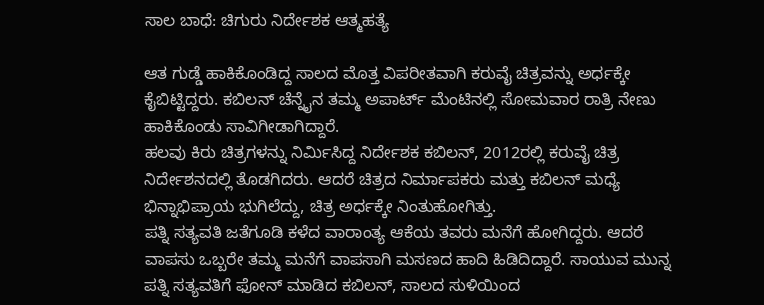ಸಾಲ ಬಾಧೆ: ಚಿಗುರು ನಿರ್ದೇಶಕ ಆತ್ಮಹತ್ಯೆ

ಆತ ಗುಡ್ಡೆ ಹಾಕಿಕೊಂಡಿದ್ದ ಸಾಲದ ಮೊತ್ತ ವಿಪರೀತವಾಗಿ ಕರುವೈ ಚಿತ್ರವನ್ನು ಅರ್ಧಕ್ಕೇ ಕೈಬಿಟ್ಟಿದ್ದರು. ಕಬಿಲನ್ ಚೆನ್ನೈನ ತಮ್ಮ ಅಪಾರ್ಟ್ ಮೆಂಟಿನಲ್ಲಿ ಸೋಮವಾರ ರಾತ್ರಿ ನೇಣು ಹಾಕಿಕೊಂಡು ಸಾವಿಗೀಡಾಗಿದ್ದಾರೆ.
ಹಲವು ಕಿರು ಚಿತ್ರಗಳನ್ನು ನಿರ್ಮಿಸಿದ್ದ ನಿರ್ದೇಶಕ ಕಬಿಲನ್, 2012ರಲ್ಲಿ ಕರುವೈ ಚಿತ್ರ ನಿರ್ದೇಶನದಲ್ಲಿ ತೊಡಗಿದರು. ಆದರೆ ಚಿತ್ರದ ನಿರ್ಮಾಪಕರು ಮತ್ತು ಕಬಿಲನ್ ಮಧ್ಯೆ ಭಿನ್ನಾಭಿಪ್ರಾಯ ಭುಗಿಲೆದ್ದು, ಚಿತ್ರ ಅರ್ಧಕ್ಕೇ ನಿಂತುಹೋಗಿತ್ತು.
ಪತ್ನಿ ಸತ್ಯವತಿ ಜತೆಗೂಡಿ ಕಳೆದ ವಾರಾಂತ್ಯ ಆಕೆಯ ತವರು ಮನೆಗೆ ಹೋಗಿದ್ದರು. ಆದರೆ ವಾಪಸು ಒಬ್ಬರೇ ತಮ್ಮ ಮನೆಗೆ ವಾಪಸಾಗಿ ಮಸಣದ ಹಾದಿ ಹಿಡಿದಿದ್ದಾರೆ. ಸಾಯುವ ಮುನ್ನ ಪತ್ನಿ ಸತ್ಯವತಿಗೆ ಫೋನ್ ಮಾಡಿದ ಕಬಿಲನ್, ಸಾಲದ ಸುಳಿಯಿಂದ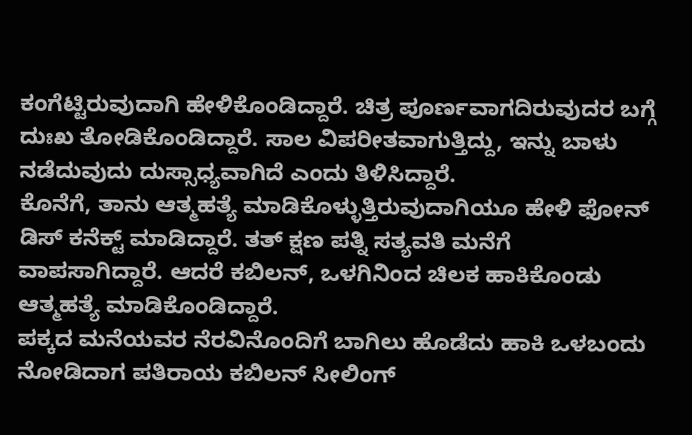ಕಂಗೆಟ್ಟಿರುವುದಾಗಿ ಹೇಳಿಕೊಂಡಿದ್ದಾರೆ. ಚಿತ್ರ ಪೂರ್ಣವಾಗದಿರುವುದರ ಬಗ್ಗೆ ದುಃಖ ತೋಡಿಕೊಂಡಿದ್ದಾರೆ. ಸಾಲ ವಿಪರೀತವಾಗುತ್ತಿದ್ದು, ಇನ್ನು ಬಾಳು ನಡೆದುವುದು ದುಸ್ಸಾಧ್ಯವಾಗಿದೆ ಎಂದು ತಿಳಿಸಿದ್ದಾರೆ.
ಕೊನೆಗೆ, ತಾನು ಆತ್ಮಹತ್ಯೆ ಮಾಡಿಕೊಳ್ಳುತ್ತಿರುವುದಾಗಿಯೂ ಹೇಳಿ ಫೋನ್ ಡಿಸ್ ಕನೆಕ್ಟ್ ಮಾಡಿದ್ದಾರೆ. ತತ್ ಕ್ಷಣ ಪತ್ನಿ ಸತ್ಯವತಿ ಮನೆಗೆ ವಾಪಸಾಗಿದ್ದಾರೆ. ಆದರೆ ಕಬಿಲನ್, ಒಳಗಿನಿಂದ ಚಿಲಕ ಹಾಕಿಕೊಂಡು ಆತ್ಮಹತ್ಯೆ ಮಾಡಿಕೊಂಡಿದ್ದಾರೆ.
ಪಕ್ಕದ ಮನೆಯವರ ನೆರವಿನೊಂದಿಗೆ ಬಾಗಿಲು ಹೊಡೆದು ಹಾಕಿ ಒಳಬಂದು ನೋಡಿದಾಗ ಪತಿರಾಯ ಕಬಿಲನ್ ಸೀಲಿಂಗ್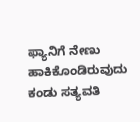ಫ್ಯಾನಿಗೆ ನೇಣು ಹಾಕಿಕೊಂಡಿರುವುದು ಕಂಡು ಸತ್ಯವತಿ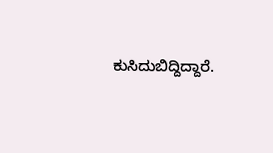ಕುಸಿದುಬಿದ್ದಿದ್ದಾರೆ.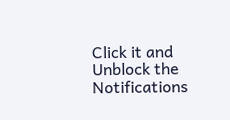Click it and Unblock the Notifications